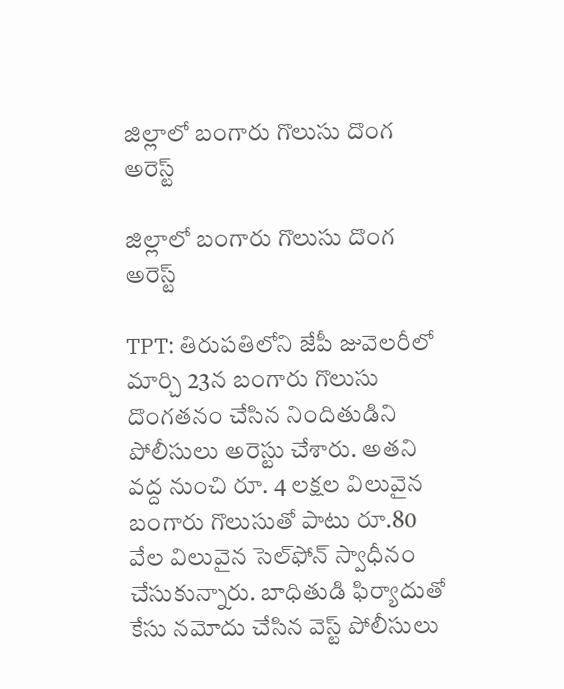జిల్లాలో బంగారు గొలుసు దొంగ అరెస్ట్

జిల్లాలో బంగారు గొలుసు దొంగ అరెస్ట్

TPT: తిరుపతిలోని జేపీ జువెలరీలో మార్చి 23న బంగారు గొలుసు దొంగతనం చేసిన నిందితుడిని పోలీసులు అరెస్టు చేశారు. అతని వద్ద నుంచి రూ. 4 లక్షల విలువైన బంగారు గొలుసుతో పాటు రూ.80 వేల విలువైన సెల్‌ఫోన్ స్వాధీనం చేసుకున్నారు. బాధితుడి ఫిర్యాదుతో కేసు నమోదు చేసిన వెస్ట్ పోలీసులు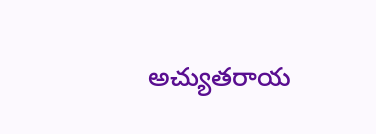అచ్యుతరాయ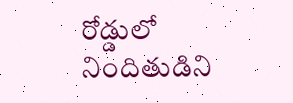రోడ్డులో నిందితుడిని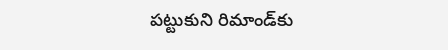పట్టుకుని రిమాండ్‌కు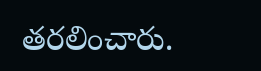తరలించారు.